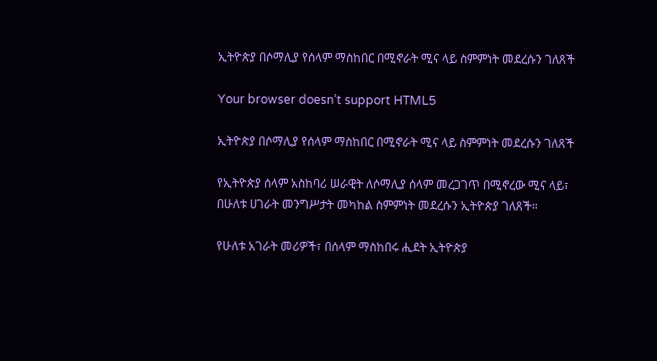ኢትዮጵያ በሶማሊያ የሰላም ማስከበር በሚኖራት ሚና ላይ ስምምነት መደረሱን ገለጸች

Your browser doesn’t support HTML5

ኢትዮጵያ በሶማሊያ የሰላም ማስከበር በሚኖራት ሚና ላይ ስምምነት መደረሱን ገለጸች

የኢትዮጵያ ሰላም አስከባሪ ሠራዊት ለሶማሊያ ሰላም መረጋገጥ በሚኖረው ሚና ላይ፣ በሁለቱ ሀገራት መንግሥታት መካከል ስምምነት መደረሱን ኢትዮጵያ ገለጸች።

የሁለቱ አገራት መሪዎች፣ በሰላም ማስከበሩ ሒደት ኢትዮጵያ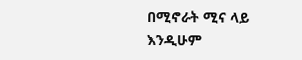በሚኖራት ሚና ላይ እንዲሁም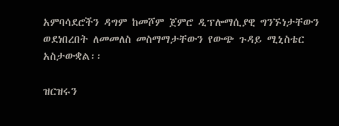አምባሳደሮችን ዳግም ከመሾም ጀምሮ ዲፕሎማሲያዊ ግንኙነታቸውን ወደነበረበት ለመመለስ መስማማታቸውን የውጭ ጉዳይ ሚኒስቴር አስታውቋል፡፡

ዝርዝሩን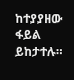ከተያያዘው ፋይል ይከታተሉ።